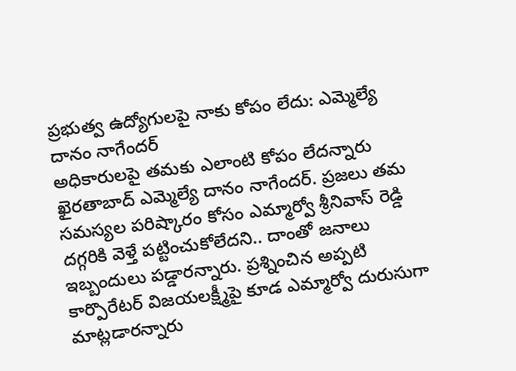ప్రభుత్వ ఉద్యోగులపై నాకు కోపం లేదు: ఎమ్మెల్యే దానం నాగేందర్
అధికారులపై తమకు ఎలాంటి కోపం లేదన్నారు ఖైరతాబాద్ ఎమ్మెల్యే దానం నాగేందర్. ప్రజలు తమ సమస్యల పరిష్కారం కోసం ఎమ్మార్వో శ్రీనివాస్ రెడ్డి దగ్గరికి వెళ్తే పట్టించుకోలేదని.. దాంతో జనాలు ఇబ్బందులు పడ్డారన్నారు. ప్రశ్నించిన అప్పటి కార్పొరేటర్ విజయలక్ష్మీపై కూడ ఎమ్మార్వో దురుసుగా మాట్లడారన్నారు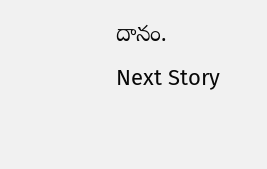దానం.
Next Story